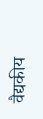वैद्यकीय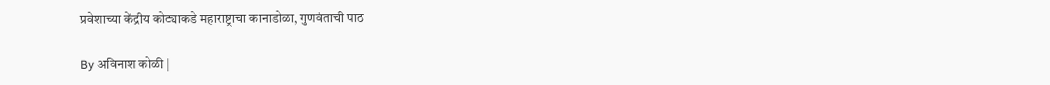प्रवेशाच्या केंद्रीय कोट्याकडे महाराष्ट्राचा कानाडोळा, गुणवंताची पाठ

By अविनाश कोळी |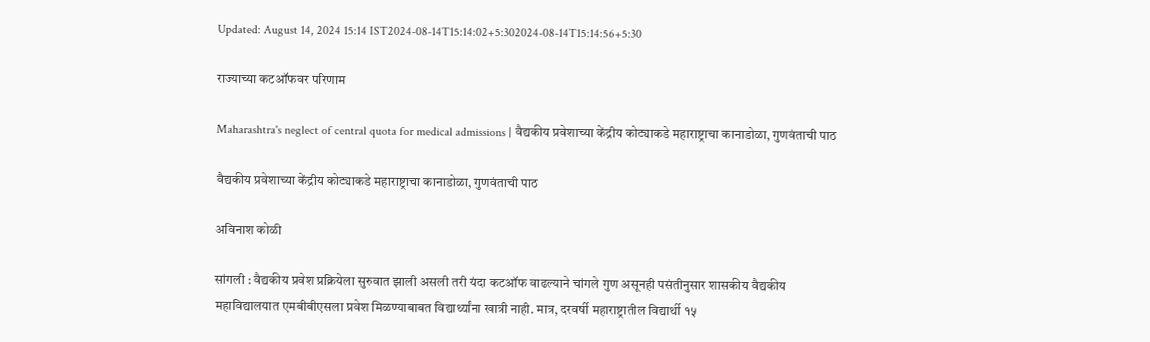Updated: August 14, 2024 15:14 IST2024-08-14T15:14:02+5:302024-08-14T15:14:56+5:30

राज्याच्या कटऑफवर परिणाम

Maharashtra's neglect of central quota for medical admissions | वैद्यकीय प्रवेशाच्या केंद्रीय कोट्याकडे महाराष्ट्राचा कानाडोळा, गुणवंताची पाठ

वैद्यकीय प्रवेशाच्या केंद्रीय कोट्याकडे महाराष्ट्राचा कानाडोळा, गुणवंताची पाठ

अविनाश कोळी

सांगली : वैद्यकीय प्रवेश प्रक्रियेला सुरुवात झाली असली तरी यंदा कटऑफ वाढल्याने चांगले गुण असूनही पसंतीनुसार शासकीय वैद्यकीय महाविद्यालयात एमबीबीएसला प्रवेश मिळण्याबाबत विद्यार्थ्यांना खात्री नाही. मात्र, दरवर्षी महाराष्ट्रातील विद्यार्थी १५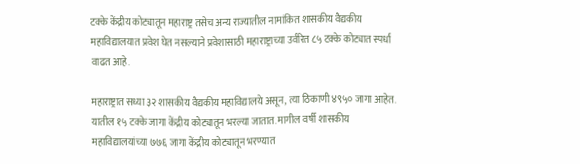टक्के केंद्रीय कोट्यातून महाराष्ट्र तसेच अन्य राज्यातील नामांकित शासकीय वैद्यकीय महाविद्यालयात प्रवेश घेत नसल्याने प्रवेशासाठी महाराष्ट्राच्या उर्वरित ८५ टक्के कोट्यात स्पर्धा वाढत आहे.

महाराष्ट्रात सध्या ३२ शासकीय वैद्यकीय महाविद्यालये असून, त्या ठिकाणी ४९५० जागा आहेत. यातील १५ टक्के जागा केंद्रीय कोट्यातून भरल्या जातात. मागील वर्षी शासकीय महाविद्यालयांच्या ७७६ जागा केंद्रीय कोट्यातून भरण्यात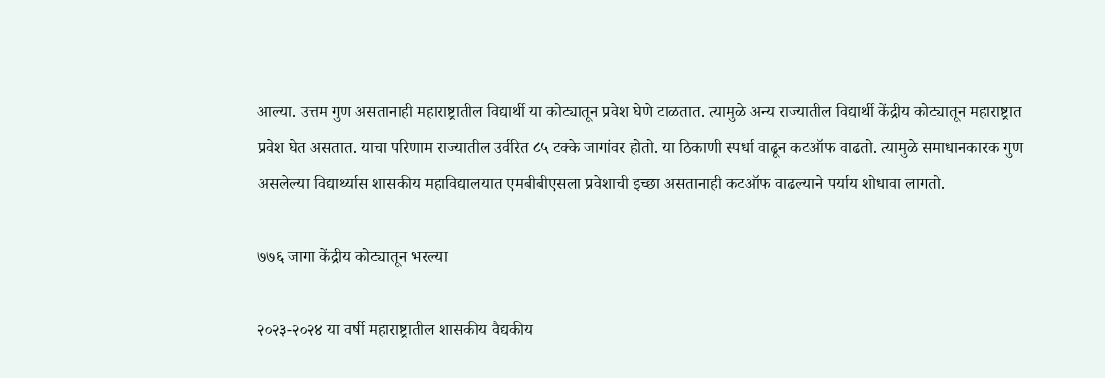आल्या. उत्तम गुण असतानाही महाराष्ट्रातील विद्यार्थी या कोट्यातून प्रवेश घेणे टाळतात. त्यामुळे अन्य राज्यातील विद्यार्थी केंद्रीय कोट्यातून महाराष्ट्रात प्रवेश घेत असतात. याचा परिणाम राज्यातील उर्वरित ८५ टक्के जागांवर होतो. या ठिकाणी स्पर्धा वाढून कटऑफ वाढतो. त्यामुळे समाधानकारक गुण असलेल्या विद्यार्थ्यास शासकीय महाविद्यालयात एमबीबीएसला प्रवेशाची इच्छा असतानाही कटऑफ वाढल्याने पर्याय शोधावा लागतो.

७७६ जागा केंद्रीय कोट्यातून भरल्या

२०२३-२०२४ या वर्षी महाराष्ट्रातील शासकीय वैद्यकीय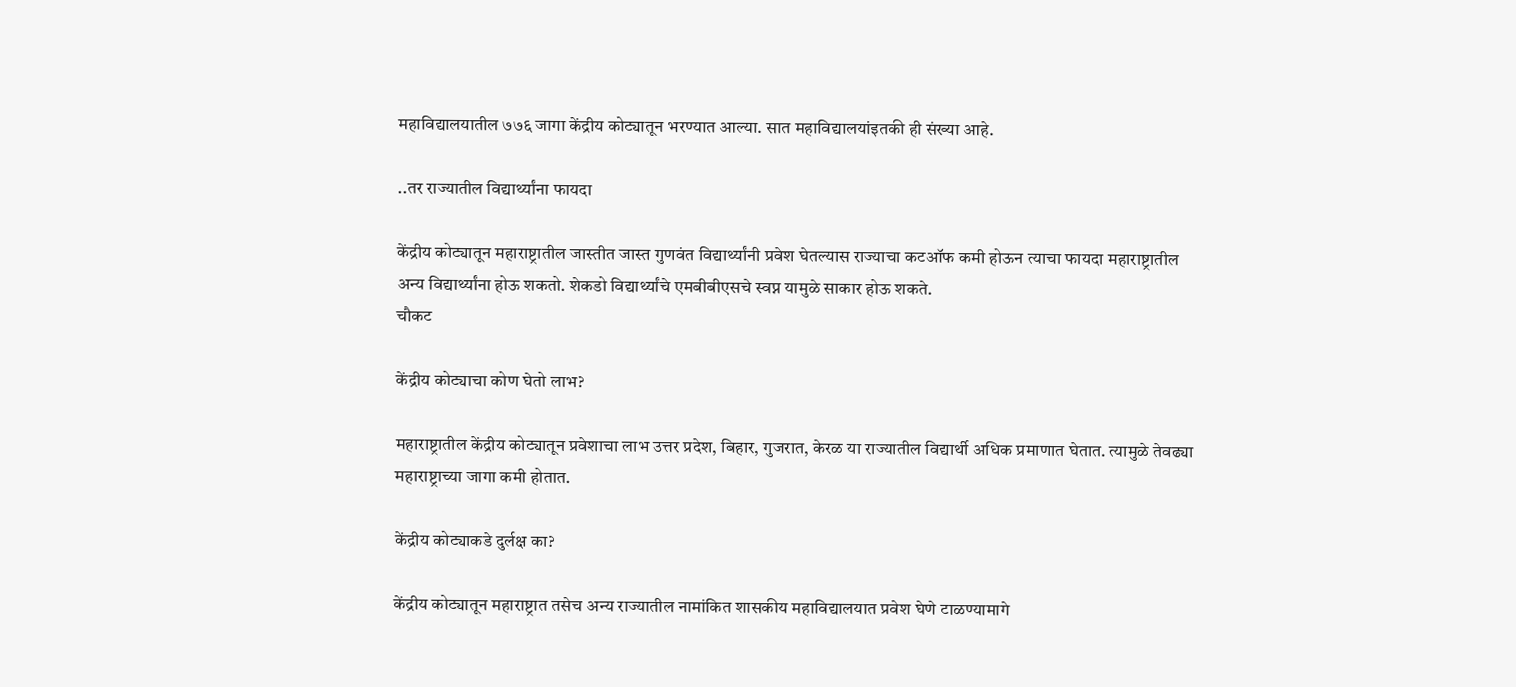महाविद्यालयातील ७७६ जागा केंद्रीय कोट्यातून भरण्यात आल्या. सात महाविद्यालयांइतकी ही संख्या आहे.

..तर राज्यातील विद्यार्थ्यांना फायदा

केंद्रीय कोट्यातून महाराष्ट्रातील जास्तीत जास्त गुणवंत विद्यार्थ्यांनी प्रवेश घेतल्यास राज्याचा कटऑफ कमी होऊन त्याचा फायदा महाराष्ट्रातील अन्य विद्यार्थ्यांना होऊ शकतो. शेकडो विद्यार्थ्यांचे एमबीबीएसचे स्वप्न यामुळे साकार होऊ शकते.
चौकट

केंद्रीय कोट्याचा कोण घेतो लाभ?

महाराष्ट्रातील केंद्रीय कोट्यातून प्रवेशाचा लाभ उत्तर प्रदेश, बिहार, गुजरात, केरळ या राज्यातील विद्यार्थी अधिक प्रमाणात घेतात. त्यामुळे तेवढ्या महाराष्ट्राच्या जागा कमी होतात.

केंद्रीय कोट्याकडे दुर्लक्ष का?

केंद्रीय कोट्यातून महाराष्ट्रात तसेच अन्य राज्यातील नामांकित शासकीय महाविद्यालयात प्रवेश घेणे टाळण्यामागे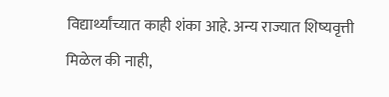विद्यार्थ्यांच्यात काही शंका आहे. अन्य राज्यात शिष्यवृत्ती मिळेल की नाही,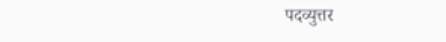पदव्युत्तर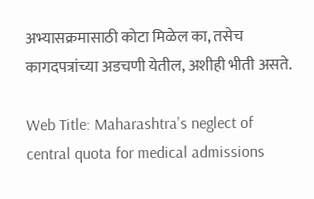अभ्यासक्रमासाठी कोटा मिळेल का, तसेच कागदपत्रांच्या अडचणी येतील, अशीही भीती असते.

Web Title: Maharashtra's neglect of central quota for medical admissions